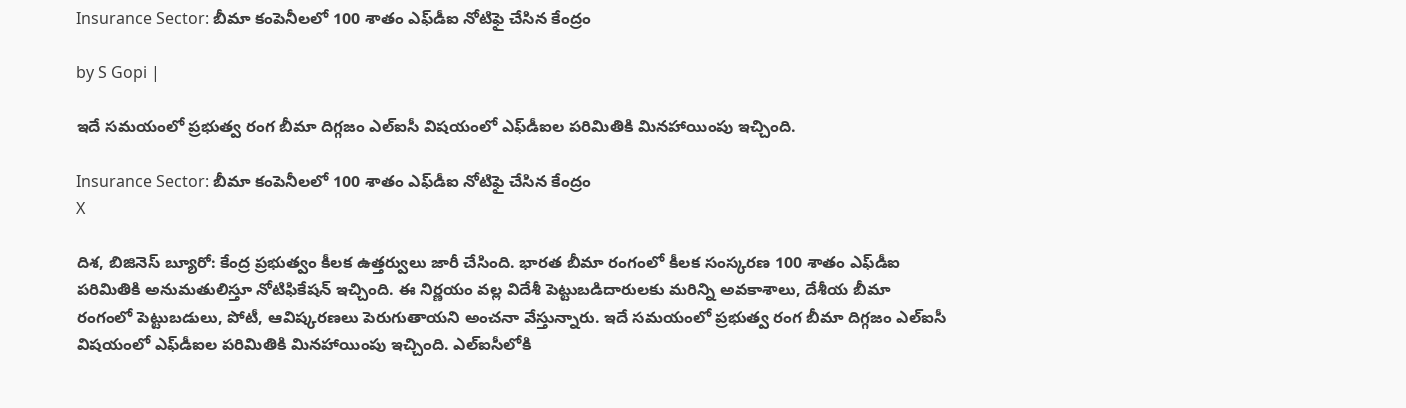Insurance Sector: బీమా కంపెనీలలో 100 శాతం ఎఫ్‌డీఐ నోటిఫై చేసిన కేంద్రం

by S Gopi |

ఇదే సమయంలో ప్రభుత్వ రంగ బీమా దిగ్గజం ఎల్ఐసీ విషయంలో ఎఫ్‌డీఐల పరిమితికి మినహాయింపు ఇచ్చింది.

Insurance Sector: బీమా కంపెనీలలో 100 శాతం ఎఫ్‌డీఐ నోటిఫై చేసిన కేంద్రం
X

దిశ, బిజినెస్ బ్యూరో: కేంద్ర ప్రభుత్వం కీలక ఉత్తర్వులు జారీ చేసింది. భారత బీమా రంగంలో కీలక సంస్కరణ 100 శాతం ఎఫ్‌డీఐ పరిమితికి అనుమతులిస్తూ నోటిఫికేషన్ ఇచ్చింది. ఈ నిర్ణయం వల్ల విదేశీ పెట్టుబడిదారులకు మరిన్ని అవకాశాలు, దేశీయ బీమా రంగంలో పెట్టుబడులు, పోటీ, ఆవిష్కరణలు పెరుగుతాయని అంచనా వేస్తున్నారు. ఇదే సమయంలో ప్రభుత్వ రంగ బీమా దిగ్గజం ఎల్ఐసీ విషయంలో ఎఫ్‌డీఐల పరిమితికి మినహాయింపు ఇచ్చింది. ఎల్ఐసీలోకి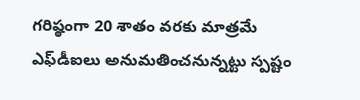గరిష్ఠంగా 20 శాతం వరకు మాత్రమే ఎఫ్‌డీఐలు అనుమతించనున్నట్టు స్పష్టం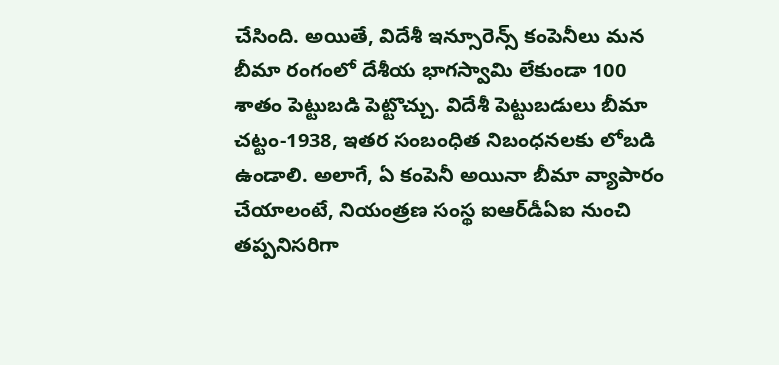చేసింది. అయితే, విదేశీ ఇన్సూరెన్స్ కంపెనీలు మన బీమా రంగంలో దేశీయ భాగస్వామి లేకుండా 100 శాతం పెట్టుబడి పెట్టొచ్చు. విదేశీ పెట్టుబడులు బీమా చట్టం-1938, ఇతర సంబంధిత నిబంధనలకు లోబడి ఉండాలి. అలాగే, ఏ కంపెనీ అయినా బీమా వ్యాపారం చేయాలంటే, నియంత్రణ సంస్థ ఐఆర్‌డీఏఐ నుంచి తప్పనిసరిగా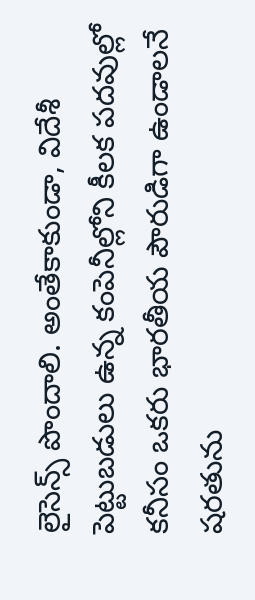లైసెన్స్ పొందాలి. అంతేకాకుండా, విదేశీ పెట్టుబడులు ఉన్న కంపెనీల్లోని కీలక పదవుల్లో కనీసం ఒకరు భారతీయ పౌరుడిగా ఉండాలనే షరతును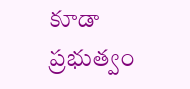కూడా ప్రభుత్వం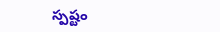స్పష్టం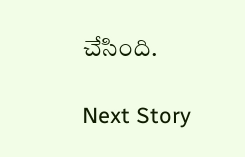చేసింది.

Next Story